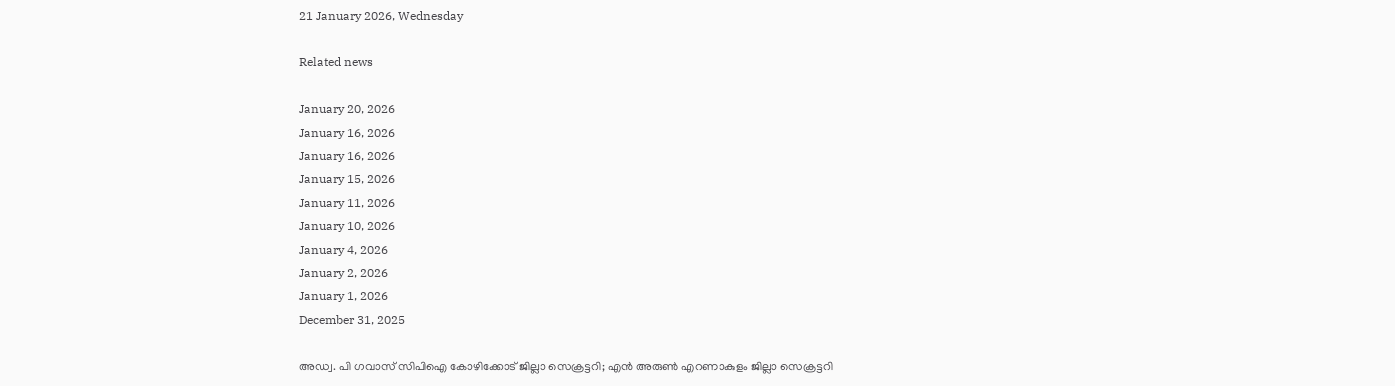21 January 2026, Wednesday

Related news

January 20, 2026
January 16, 2026
January 16, 2026
January 15, 2026
January 11, 2026
January 10, 2026
January 4, 2026
January 2, 2026
January 1, 2026
December 31, 2025

അഡ്വ. പി ഗവാസ് സിപിഐ കോഴിക്കോട് ജില്ലാ സെക്രട്ടറി; എൻ അരുൺ എറണാകുളം ജില്ലാ സെക്രട്ടറി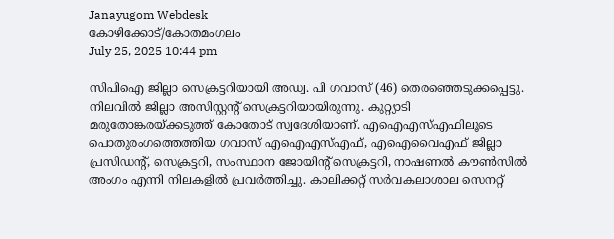Janayugom Webdesk
കോഴിക്കോട്/കോതമംഗലം
July 25, 2025 10:44 pm

സിപിഐ ജില്ലാ സെക്രട്ടറിയായി അഡ്വ. പി ഗവാസ് (46) തെരഞ്ഞെടുക്കപ്പെട്ടു. നിലവില്‍ ജില്ലാ അസിസ്റ്റന്റ് സെക്രട്ടറിയായിരുന്നു. കുറ്റ്യാടി മരുതോങ്കരയ്ക്കടുത്ത് കോതോട് സ്വദേശിയാണ്. എഐഎസ്എഫിലൂടെ പൊതുരംഗത്തെത്തിയ ഗവാസ് എഐഎസ്എഫ്, എഐവൈഎഫ് ജില്ലാ പ്രസിഡന്റ്, സെക്രട്ടറി, സംസ്ഥാന ജോയിന്റ് സെക്രട്ടറി, നാഷണൽ കൗൺസിൽ അംഗം എന്നി നിലകളിൽ പ്രവർത്തിച്ചു. കാലിക്കറ്റ് സർവകലാശാല സെനറ്റ്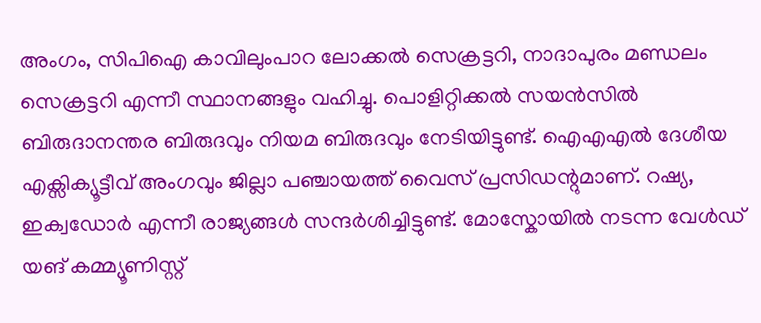അംഗം, സിപിഐ കാവിലുംപാറ ലോക്കൽ സെക്രട്ടറി, നാദാപുരം മണ്ഡലം സെക്രട്ടറി എന്നീ സ്ഥാനങ്ങളും വഹിച്ചു. പൊളിറ്റിക്കൽ സയൻസിൽ ബിരുദാനന്തര ബിരുദവും നിയമ ബിരുദവും നേടിയിട്ടുണ്ട്. ഐഎഎൽ ദേശീയ എക്സിക്യൂട്ടീവ് അംഗവും ജില്ലാ പഞ്ചായത്ത് വൈസ് പ്രസിഡന്റുമാണ്. റഷ്യ, ഇക്വഡോർ എന്നീ രാജ്യങ്ങൾ സന്ദർശിച്ചിട്ടുണ്ട്. മോസ്കോയിൽ നടന്ന വേൾഡ് യങ് കമ്മ്യൂണിസ്റ്റ്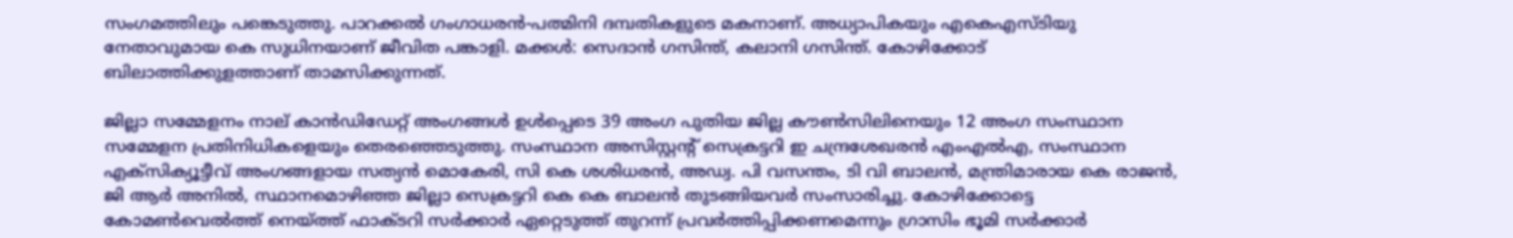സംഗമത്തിലും പങ്കെടുത്തു. പാറക്കൽ ഗംഗാധരൻ-പത്മിനി ദമ്പതികളുടെ മകനാണ്. അധ്യാപികയും എകെഎസ‌്ടിയു നേതാവുമായ കെ സുധിനയാണ് ജീവിത പങ്കാളി. മക്കൾ: സെദാൻ ഗസിന്ത്, കലാനി ഗസിന്ത്. കോഴിക്കോട് ബിലാത്തിക്കുളത്താണ് താമസിക്കുന്നത്.

ജില്ലാ സമ്മേളനം നാല് കാൻഡിഡേറ്റ് അംഗങ്ങൾ ഉൾപ്പെടെ 39 അംഗ പുതിയ ജില്ല കൗൺസിലിനെയും 12 അംഗ സംസ്ഥാന സമ്മേളന പ്രതിനിധികളെയും തെരഞ്ഞെടുത്തു. സംസ്ഥാന അസിസ്റ്റന്റ് സെക്രട്ടറി ഇ ചന്ദ്രശേഖരൻ എംഎൽഎ, സംസ്ഥാന എക്സിക്യൂട്ടീവ് അംഗങ്ങളായ സത്യൻ മൊകേരി, സി കെ ശശിധരൻ, അഡ്വ. പി വസന്തം, ടി വി ബാലൻ, മന്ത്രിമാരായ കെ രാജൻ, ജി ആർ അനിൽ, സ്ഥാനമൊഴിഞ്ഞ ജില്ലാ സെക്രട്ടറി കെ കെ ബാലൻ തുടങ്ങിയവർ സംസാരിച്ചു. കോഴിക്കോട്ടെ കോമൺവെൽത്ത് നെയ്ത്ത് ഫാക്ടറി സർക്കാർ ഏറ്റെടുത്ത് തുറന്ന് പ്രവർത്തിപ്പിക്കണമെന്നും ഗ്രാസിം ഭൂമി സർക്കാർ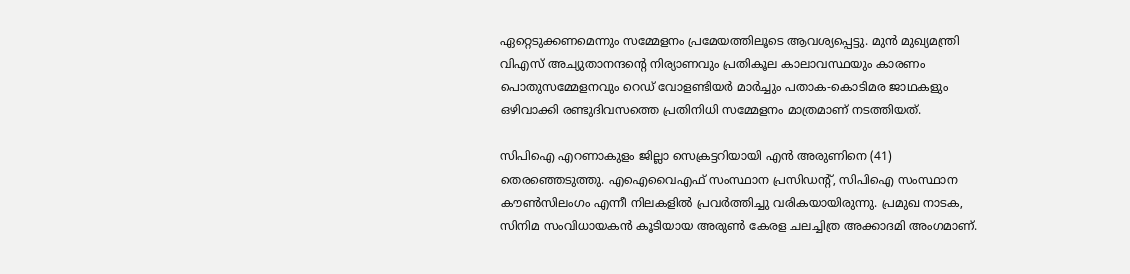ഏറ്റെടുക്കണമെന്നും സമ്മേളനം പ്രമേയത്തിലൂടെ ആവശ്യപ്പെട്ടു. മുൻ മുഖ്യമന്ത്രി വിഎസ് അച്യുതാനന്ദന്റെ നിര്യാണവും പ്രതികൂല കാലാവസ്ഥയും കാരണം പൊതുസമ്മേളനവും റെഡ് വോളണ്ടിയർ മാർച്ചും പതാക‑കൊടിമര ജാഥകളും ഒഴിവാക്കി രണ്ടുദിവസത്തെ പ്രതിനിധി സമ്മേളനം മാത്രമാണ് നടത്തിയത്.

സിപിഐ എറണാകുളം ജില്ലാ സെക്രട്ടറിയായി എൻ അരുണിനെ (41) തെരഞ്ഞെടുത്തു. എഐവൈഎഫ് സംസ്ഥാന പ്രസിഡന്റ്, സിപിഐ സംസ്ഥാന കൗൺസിലംഗം എന്നീ നിലകളിൽ പ്രവർത്തിച്ചു വരികയായിരുന്നു. പ്രമുഖ നാടക, സിനിമ സംവിധായകൻ കൂടിയായ അരുൺ കേരള ചലച്ചിത്ര അക്കാദമി അംഗമാണ്.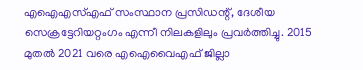എഐഎസ്എഫ് സംസ്ഥാന പ്രസിഡന്റ്, ദേശീയ സെക്രട്ടേറിയറ്റംഗം എന്നീ നിലകളിലും പ്രവർത്തിച്ചു. 2015 മുതൽ 2021 വരെ എഐവൈഎഫ് ജില്ലാ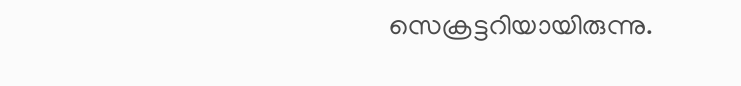സെക്രട്ടറിയായിരുന്നു.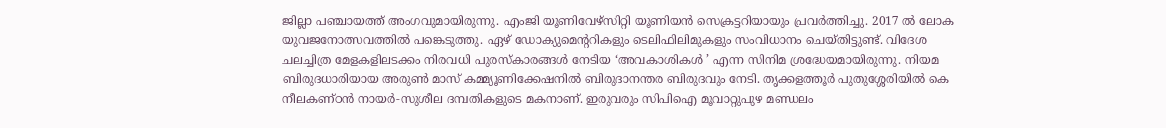ജില്ലാ പഞ്ചായത്ത് അംഗവുമായിരുന്നു. എംജി യൂണിവേഴ്സിറ്റി യൂണിയൻ സെക്രട്ടറിയായും പ്രവർത്തിച്ചു. 2017 ൽ ലോക യുവജനോത്സവത്തിൽ പങ്കെടുത്തു. ഏഴ് ഡോക്യുമെന്ററികളും ടെലിഫിലിമുകളും സംവിധാനം ചെയ്തിട്ടുണ്ട്. വിദേശ ചലച്ചിത്ര മേളകളിലടക്കം നിരവധി പുരസ്കാരങ്ങൾ നേടിയ ‘അവകാശികൾ ’ എന്ന സിനിമ ശ്രദ്ധേയമായിരുന്നു. നിയമ ബിരുദധാരിയായ അരുൺ മാസ് കമ്മ്യൂണിക്കേഷനിൽ ബിരുദാനന്തര ബിരുദവും നേടി. തൃക്കളത്തൂർ പുതുശ്ശേരിയിൽ കെ നീലകണ്ഠൻ നായർ‑സുശീല ദമ്പതികളുടെ മകനാണ്. ഇരുവരും സിപിഐ മൂവാറ്റുപുഴ മണ്ഡലം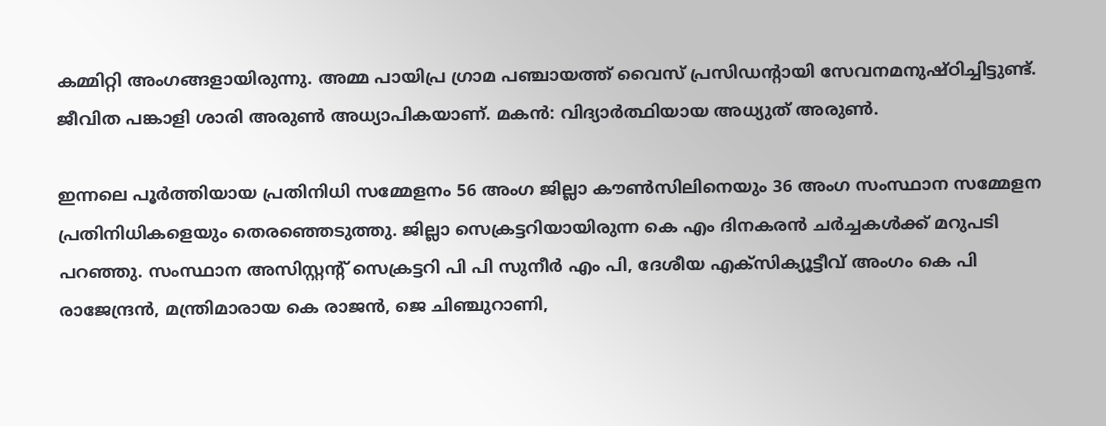കമ്മിറ്റി അംഗങ്ങളായിരുന്നു. അമ്മ പായിപ്ര ഗ്രാമ പഞ്ചായത്ത് വൈസ് പ്രസിഡന്റായി സേവനമനുഷ്ഠിച്ചിട്ടുണ്ട്. ജീവിത പങ്കാളി ശാരി അരുൺ അധ്യാപികയാണ്. മകൻ: വിദ്യാർത്ഥിയായ അധ്യുത് അരുൺ.

ഇന്നലെ പൂർത്തിയായ പ്രതിനിധി സമ്മേളനം 56 അംഗ ജില്ലാ കൗൺസിലിനെയും 36 അംഗ സംസ്ഥാന സമ്മേളന പ്രതിനിധികളെയും തെരഞ്ഞെടുത്തു. ജില്ലാ സെക്രട്ടറിയായിരുന്ന കെ എം ദിനകരൻ ചർച്ചകൾക്ക്‌ മറുപടി പറഞ്ഞു. സംസ്ഥാന അസിസ്റ്റന്റ് സെക്രട്ടറി പി പി സുനീർ എം പി, ദേശീയ എക്‌സിക്യൂട്ടീവ്‌ അംഗം കെ പി രാജേന്ദ്രൻ, മന്ത്രിമാരായ കെ രാജൻ, ജെ ചിഞ്ചുറാണി,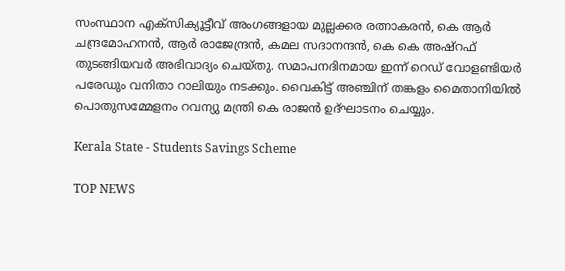സംസ്ഥാന എക്‌സിക്യൂട്ടീവ് അംഗങ്ങളായ മുല്ലക്കര രത്നാകരൻ, കെ ആർ ചന്ദ്രമോഹനൻ, ആർ രാജേന്ദ്രൻ, കമല സദാനന്ദൻ, കെ കെ അഷ്‌റഫ്‌ തുടങ്ങിയവർ അഭിവാദ്യം ചെയ്‌തു. സമാപനദിനമായ ഇന്ന്‌ റെഡ്‌ വോളണ്ടിയർ പരേഡും വനിതാ റാലിയും നടക്കും. വൈകിട്ട്‌ അഞ്ചിന്‌ തങ്കളം മൈതാനിയിൽ പൊതുസമ്മേളനം റവന്യു മന്ത്രി കെ രാജൻ ഉദ്‌ഘാടനം ചെയ്യും.

Kerala State - Students Savings Scheme

TOP NEWS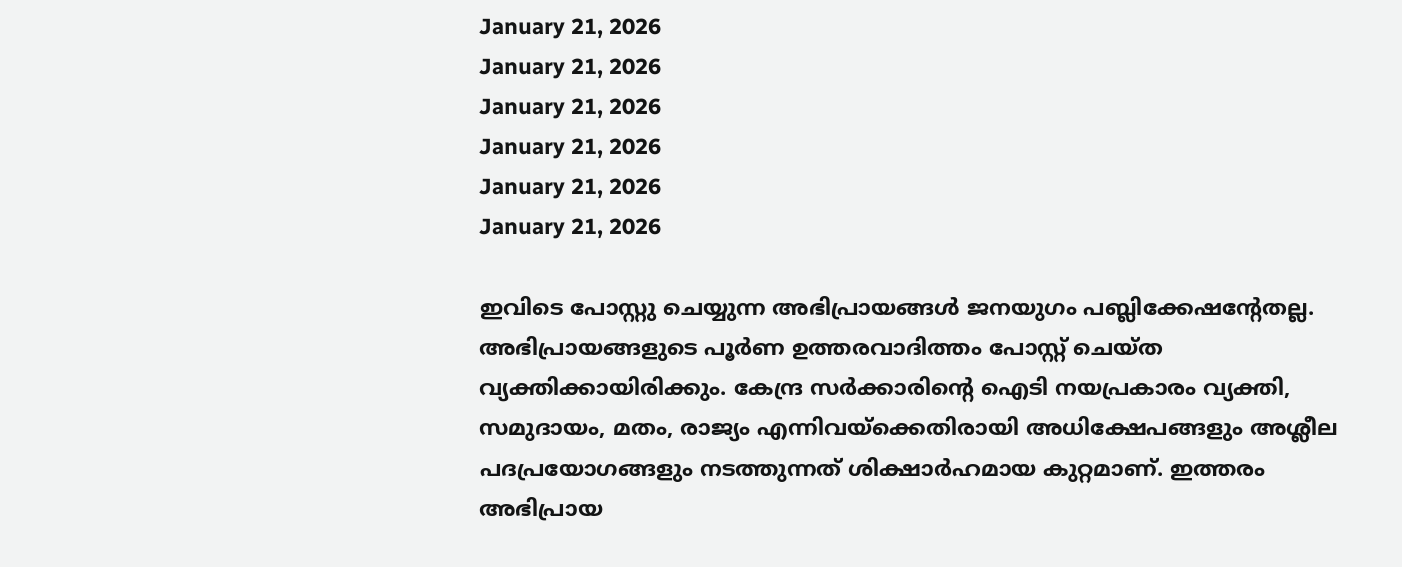January 21, 2026
January 21, 2026
January 21, 2026
January 21, 2026
January 21, 2026
January 21, 2026

ഇവിടെ പോസ്റ്റു ചെയ്യുന്ന അഭിപ്രായങ്ങള്‍ ജനയുഗം പബ്ലിക്കേഷന്റേതല്ല. അഭിപ്രായങ്ങളുടെ പൂര്‍ണ ഉത്തരവാദിത്തം പോസ്റ്റ് ചെയ്ത വ്യക്തിക്കായിരിക്കും. കേന്ദ്ര സര്‍ക്കാരിന്റെ ഐടി നയപ്രകാരം വ്യക്തി, സമുദായം, മതം, രാജ്യം എന്നിവയ്‌ക്കെതിരായി അധിക്ഷേപങ്ങളും അശ്ലീല പദപ്രയോഗങ്ങളും നടത്തുന്നത് ശിക്ഷാര്‍ഹമായ കുറ്റമാണ്. ഇത്തരം അഭിപ്രായ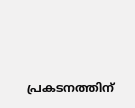പ്രകടനത്തിന്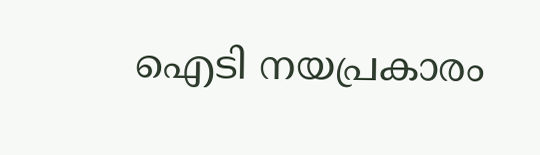ഐടി നയപ്രകാരം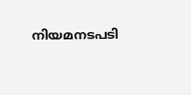നിയമനടപടി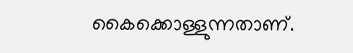കൈക്കൊള്ളുന്നതാണ്.